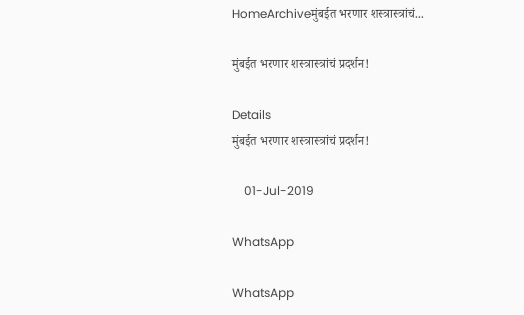HomeArchiveमुंबईत भरणार शस्त्रास्त्रांचं...

मुंबईत भरणार शस्त्रास्त्रांचं प्रदर्शन!

Details
मुंबईत भरणार शस्त्रास्त्रांचं प्रदर्शन!

    01-Jul-2019

WhatsApp

WhatsApp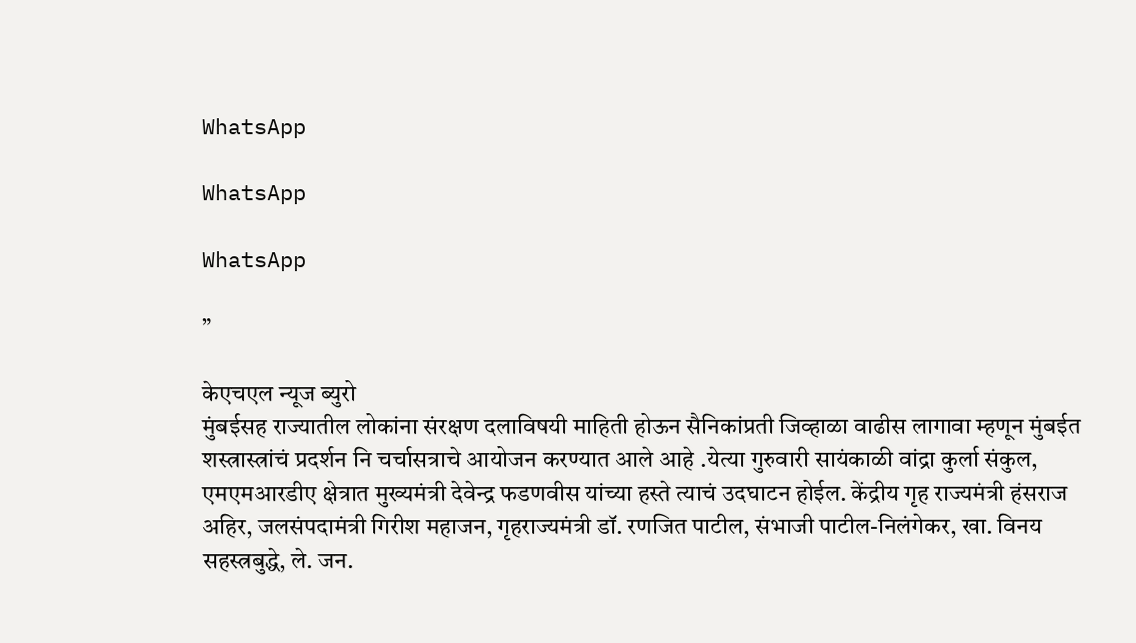WhatsApp

WhatsApp

WhatsApp

”

केएचएल न्यूज ब्युरो
मुंबईसह राज्यातील लोकांना संरक्षण दलाविषयी माहिती होऊन सैनिकांप्रती जिव्हाळा वाढीस लागावा म्हणून मुंबईत शस्त्रास्त्रांचं प्रदर्शन नि चर्चासत्राचे आयोजन करण्यात आले आहे .येत्या गुरुवारी सायंकाळी वांद्रा कुर्ला संकुल, एमएमआरडीए क्षेत्रात मुख्यमंत्री देवेन्द्र फडणवीस यांच्या हस्ते त्याचं उदघाटन होईल. केंद्रीय गृह राज्यमंत्री हंसराज अहिर, जलसंपदामंत्री गिरीश महाजन, गृहराज्यमंत्री डॉ. रणजित पाटील, संभाजी पाटील-निलंगेकर, खा. विनय सहस्त्रबुद्धे, ले. जन.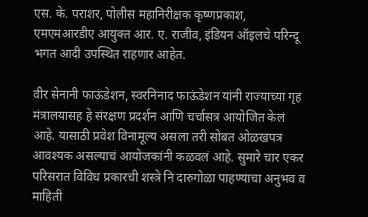एस. के. पराशर, पोलीस महानिरीक्षक कृष्णप्रकाश, एमएमआरडीए आयुक्त आर. ए. राजीव, इंडियन ऑइलचे परिन्दू भगत आदी उपस्थित राहणार आहेत.

वीर सेनानी फाऊंडेशन, स्वरनिनाद फाऊंडेशन यांनी राज्याच्या गृह मंत्रालयासह हे संरक्षण प्रदर्शन आणि चर्चासत्र आयोजित केलं आहे. यासाठी प्रवेश विनामूल्य असला तरी सोबत ओळखपत्र आवश्यक असल्याचं आयोजकांनी कळवलं आहे. सुमारे चार एकर परिसरात विविध प्रकारची शस्त्रे नि दारुगोळा पाहण्याचा अनुभव व माहिती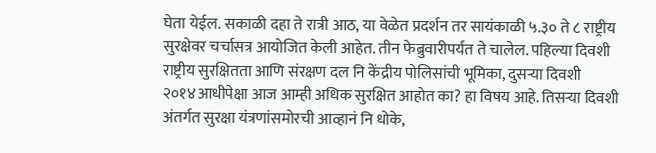घेता येईल. सकाळी दहा ते रात्री आठ, या वेळेत प्रदर्शन तर सायंकाळी ५.३० ते ८ राष्ट्रीय सुरक्षेवर चर्चासत्र आयोजित केली आहेत. तीन फेब्रुवारीपर्यंत ते चालेल. पहिल्या दिवशी राष्ट्रीय सुरक्षितता आणि संरक्षण दल नि केंद्रीय पोलिसांची भूमिका, दुसऱ्या दिवशी २०१४आधीपेक्षा आज आम्ही अधिक सुरक्षित आहोत का? हा विषय आहे. तिसऱ्या दिवशी अंतर्गत सुरक्षा यंत्रणांसमोरची आव्हानं नि धोके,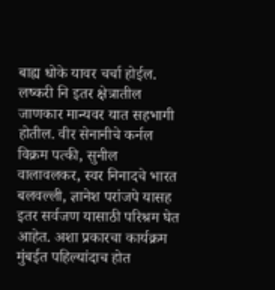बाह्य धोके यावर चर्चा होईल. लष्करी नि इतर क्षेत्रातील जाणकार मान्यवर यात सहभागी होतील. वीर सेनानीचे कर्नल विक्रम पत्की, सुनील वालावलकर, स्वर निनादचे भारत बलवल्ली, ज्ञानेश परांजपे यासह इतर सर्वजण यासाठी परिश्रम घेत आहेत. अशा प्रकारचा कार्यक्रम मुंबईत पहिल्यांदाच होत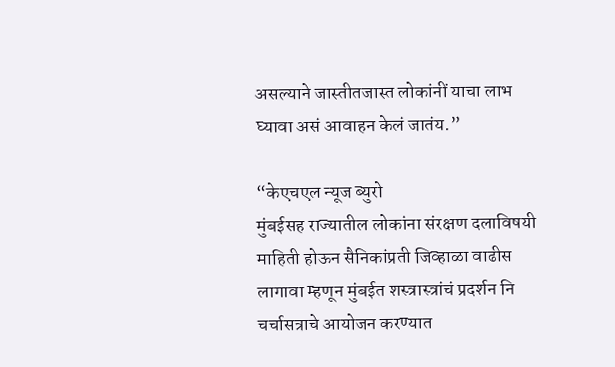असल्याने जास्तीतजास्त लोकांनीं याचा लाभ घ्यावा असं आवाहन केलं जातंय.”

“केएचएल न्यूज ब्युरो
मुंबईसह राज्यातील लोकांना संरक्षण दलाविषयी माहिती होऊन सैनिकांप्रती जिव्हाळा वाढीस लागावा म्हणून मुंबईत शस्त्रास्त्रांचं प्रदर्शन नि चर्चासत्राचे आयोजन करण्यात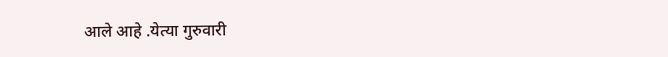आले आहे .येत्या गुरुवारी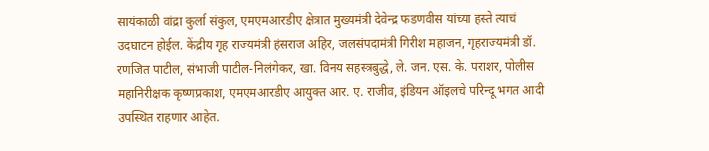सायंकाळी वांद्रा कुर्ला संकुल, एमएमआरडीए क्षेत्रात मुख्यमंत्री देवेन्द्र फडणवीस यांच्या हस्ते त्याचं उदघाटन होईल. केंद्रीय गृह राज्यमंत्री हंसराज अहिर, जलसंपदामंत्री गिरीश महाजन, गृहराज्यमंत्री डॉ. रणजित पाटील, संभाजी पाटील-निलंगेकर, खा. विनय सहस्त्रबुद्धे, ले. जन. एस. के. पराशर, पोलीस महानिरीक्षक कृष्णप्रकाश, एमएमआरडीए आयुक्त आर. ए. राजीव, इंडियन ऑइलचे परिन्दू भगत आदी उपस्थित राहणार आहेत.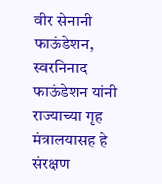वीर सेनानी फाऊंडेशन, स्वरनिनाद फाऊंडेशन यांनी राज्याच्या गृह मंत्रालयासह हे संरक्षण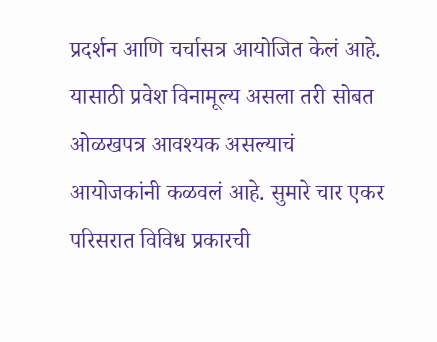प्रदर्शन आणि चर्चासत्र आयोजित केलं आहे. यासाठी प्रवेश विनामूल्य असला तरी सोबत ओळखपत्र आवश्यक असल्याचं आयोजकांनी कळवलं आहे. सुमारे चार एकर परिसरात विविध प्रकारची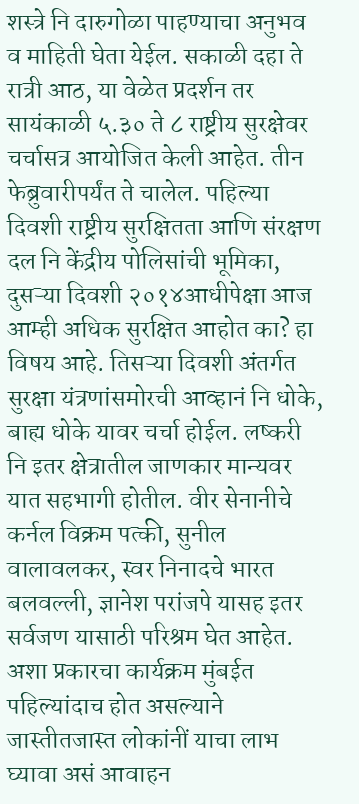शस्त्रे नि दारुगोळा पाहण्याचा अनुभव व माहिती घेता येईल. सकाळी दहा ते रात्री आठ, या वेळेत प्रदर्शन तर सायंकाळी ५.३० ते ८ राष्ट्रीय सुरक्षेवर चर्चासत्र आयोजित केली आहेत. तीन फेब्रुवारीपर्यंत ते चालेल. पहिल्या दिवशी राष्ट्रीय सुरक्षितता आणि संरक्षण दल नि केंद्रीय पोलिसांची भूमिका, दुसऱ्या दिवशी २०१४आधीपेक्षा आज आम्ही अधिक सुरक्षित आहोत का? हा विषय आहे. तिसऱ्या दिवशी अंतर्गत सुरक्षा यंत्रणांसमोरची आव्हानं नि धोके, बाह्य धोके यावर चर्चा होईल. लष्करी नि इतर क्षेत्रातील जाणकार मान्यवर यात सहभागी होतील. वीर सेनानीचे कर्नल विक्रम पत्की, सुनील वालावलकर, स्वर निनादचे भारत बलवल्ली, ज्ञानेश परांजपे यासह इतर सर्वजण यासाठी परिश्रम घेत आहेत. अशा प्रकारचा कार्यक्रम मुंबईत पहिल्यांदाच होत असल्याने जास्तीतजास्त लोकांनीं याचा लाभ घ्यावा असं आवाहन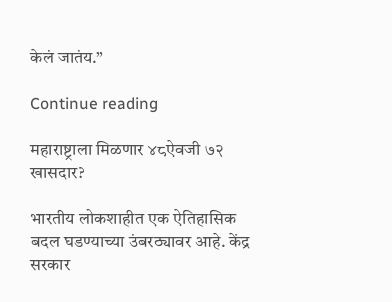केलं जातंय.”

Continue reading

महाराष्ट्राला मिळणार ४८ऐवजी ७२ खासदार?

भारतीय लोकशाहीत एक ऐतिहासिक बदल घडण्याच्या उंबरठ्यावर आहे. केंद्र सरकार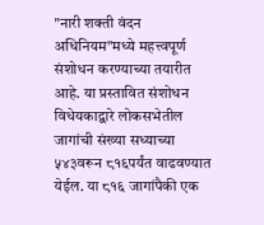"नारी शक्ती वंदन अधिनियम"मध्ये महत्त्वपूर्ण संशोधन करण्याच्या तयारीत आहे. या प्रस्तावित संशोधन विधेयकाद्वारे लोकसभेतील जागांची संख्या सध्याच्या ५४३वरून ८१६पर्यंत वाढवण्यात येईल. या ८१६ जागांपैकी एक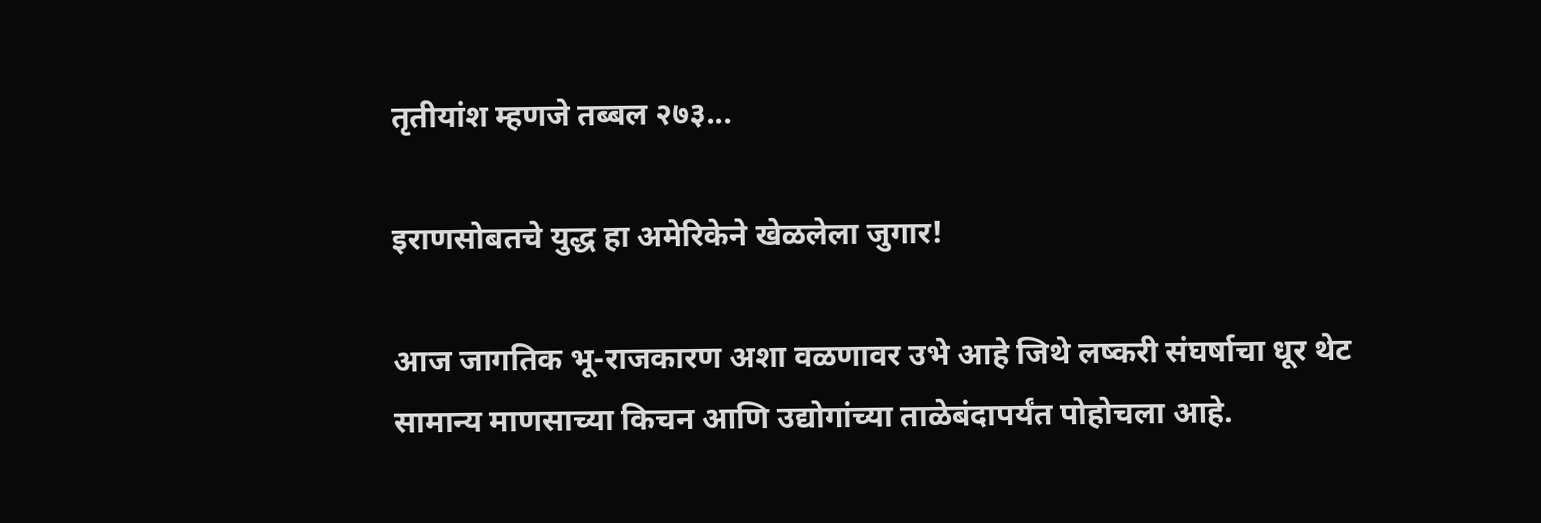तृतीयांश म्हणजे तब्बल २७३...

इराणसोबतचे युद्ध हा अमेरिकेने खेळलेला जुगार!

आज जागतिक भू-राजकारण अशा वळणावर उभे आहे जिथे लष्करी संघर्षाचा धूर थेट सामान्य माणसाच्या किचन आणि उद्योगांच्या ताळेबंदापर्यंत पोहोचला आहे.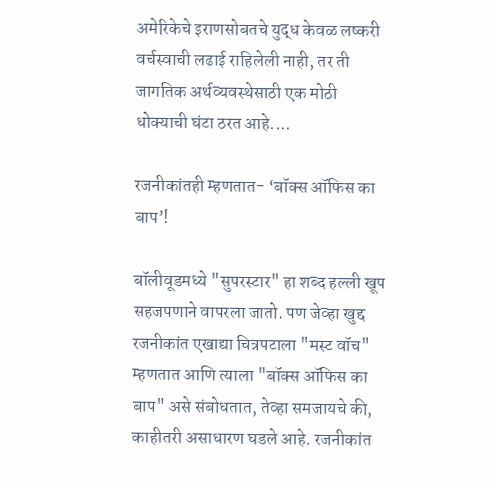अमेरिकेचे इराणसोबतचे युद्ध केवळ लष्करी वर्चस्वाची लढाई राहिलेली नाही, तर ती जागतिक अर्थव्यवस्थेसाठी एक मोठी धोक्याची घंटा ठरत आहे....

रजनीकांतही म्हणतात- ‘बॉक्स ऑफिस का बाप’!

बॉलीवूडमध्ये "सुपरस्टार" हा शब्द हल्ली खूप सहजपणाने वापरला जातो. पण जेव्हा खुद्द रजनीकांत एखाद्या चित्रपटाला "मस्ट वॉच" म्हणतात आणि त्याला "बॉक्स ऑफिस का बाप" असे संबोधतात, तेव्हा समजायचे की, काहीतरी असाधारण घडले आहे. रजनीकांत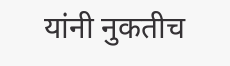यांनी नुकतीच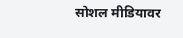सोशल मीडियावर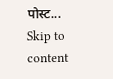पोस्ट...
Skip to content